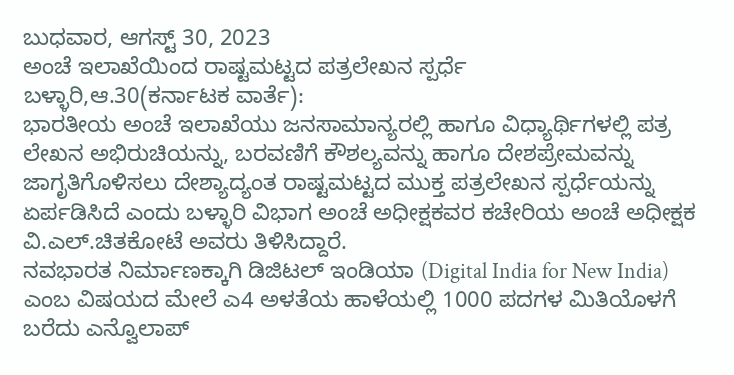ಬುಧವಾರ, ಆಗಸ್ಟ್ 30, 2023
ಅಂಚೆ ಇಲಾಖೆಯಿಂದ ರಾಷ್ಟಮಟ್ಟದ ಪತ್ರಲೇಖನ ಸ್ಪರ್ಧೆ
ಬಳ್ಳಾರಿ,ಆ.30(ಕರ್ನಾಟಕ ವಾರ್ತೆ):
ಭಾರತೀಯ ಅಂಚೆ ಇಲಾಖೆಯು ಜನಸಾಮಾನ್ಯರಲ್ಲಿ ಹಾಗೂ ವಿಧ್ಯಾರ್ಥಿಗಳಲ್ಲಿ ಪತ್ರ ಲೇಖನ ಅಭಿರುಚಿಯನ್ನು, ಬರವಣಿಗೆ ಕೌಶಲ್ಯವನ್ನು ಹಾಗೂ ದೇಶಪ್ರೇಮವನ್ನು ಜಾಗೃತಿಗೊಳಿಸಲು ದೇಶ್ಯಾದ್ಯಂತ ರಾಷ್ಟಮಟ್ಟದ ಮುಕ್ತ ಪತ್ರಲೇಖನ ಸ್ಪರ್ಧೆಯನ್ನು ಏರ್ಪಡಿಸಿದೆ ಎಂದು ಬಳ್ಳಾರಿ ವಿಭಾಗ ಅಂಚೆ ಅಧೀಕ್ಷಕವರ ಕಚೇರಿಯ ಅಂಚೆ ಅಧೀಕ್ಷಕ ವಿ.ಎಲ್.ಚಿತಕೋಟೆ ಅವರು ತಿಳಿಸಿದ್ದಾರೆ.
ನವಭಾರತ ನಿರ್ಮಾಣಕ್ಕಾಗಿ ಡಿಜಿಟಲ್ ಇಂಡಿಯಾ (Digital India for New India) ಎಂಬ ವಿಷಯದ ಮೇಲೆ ಎ4 ಅಳತೆಯ ಹಾಳೆಯಲ್ಲಿ 1000 ಪದಗಳ ಮಿತಿಯೊಳಗೆ ಬರೆದು ಎನ್ವೊಲಾಪ್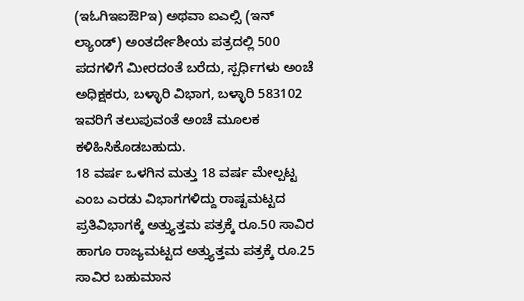(ಇಓಗಿಇಐಔPಇ) ಅಥವಾ ಐಎಲ್ಸಿ (ಇನ್ ಲ್ಯಾಂಡ್) ಅಂತರ್ದೇಶೀಯ ಪತ್ರದಲ್ಲಿ 500 ಪದಗಳಿಗೆ ಮೀರದಂತೆ ಬರೆದು, ಸ್ಪರ್ಧಿಗಳು ಅಂಚೆ ಅಧಿಕ್ಷಕರು, ಬಳ್ಳಾರಿ ವಿಭಾಗ, ಬಳ್ಳಾರಿ 583102 ಇವರಿಗೆ ತಲುಪುವಂತೆ ಅಂಚೆ ಮೂಲಕ ಕಳಿಹಿಸಿಕೊಡಬಹುದು.
18 ವರ್ಷ ಒಳಗಿನ ಮತ್ತು 18 ವರ್ಷ ಮೇಲ್ಪಟ್ಟ ಎಂಬ ಎರಡು ವಿಭಾಗಗಳಿದ್ದು ರಾಷ್ಟಮಟ್ಟದ ಪ್ರತಿವಿಭಾಗಕ್ಕೆ ಅತ್ತ್ಯುತ್ತಮ ಪತ್ರಕ್ಕೆ ರೂ.50 ಸಾವಿರ ಹಾಗೂ ರಾಜ್ಯಮಟ್ಟದ ಅತ್ತ್ಯುತ್ತಮ ಪತ್ರಕ್ಕೆ ರೂ.25 ಸಾವಿರ ಬಹುಮಾನ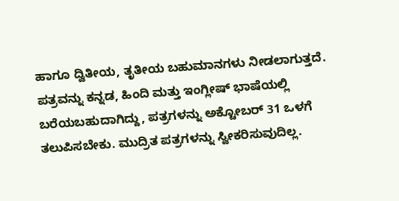ಹಾಗೂ ದ್ವಿತೀಯ, ತೃತೀಯ ಬಹುಮಾನಗಳು ನೀಡಲಾಗುತ್ತದೆ.
ಪತ್ರವನ್ನು ಕನ್ನಡ, ಹಿಂದಿ ಮತ್ತು ಇಂಗ್ಲೀಷ್ ಭಾಷೆಯಲ್ಲಿ ಬರೆಯಬಹುದಾಗಿದ್ದು, ಪತ್ರಗಳನ್ನು ಅಕ್ಟೋಬರ್ 31 ಒಳಗೆ ತಲುಪಿಸಬೇಕು. ಮುದ್ರಿತ ಪತ್ರಗಳನ್ನು ಸ್ವೀಕರಿಸುವುದಿಲ್ಲ.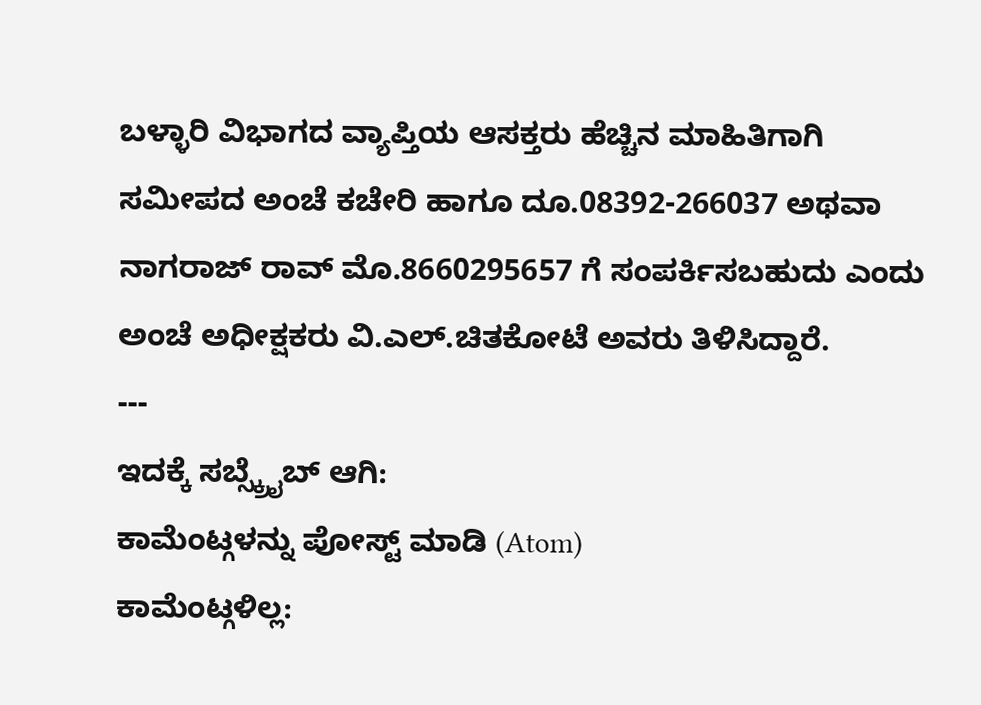ಬಳ್ಳಾರಿ ವಿಭಾಗದ ವ್ಯಾಪ್ತಿಯ ಆಸಕ್ತರು ಹೆಚ್ಚಿನ ಮಾಹಿತಿಗಾಗಿ ಸಮೀಪದ ಅಂಚೆ ಕಚೇರಿ ಹಾಗೂ ದೂ.08392-266037 ಅಥವಾ ನಾಗರಾಜ್ ರಾವ್ ಮೊ.8660295657 ಗೆ ಸಂಪರ್ಕಿಸಬಹುದು ಎಂದು ಅಂಚೆ ಅಧೀಕ್ಷಕರು ವಿ.ಎಲ್.ಚಿತಕೋಟೆ ಅವರು ತಿಳಿಸಿದ್ದಾರೆ.
---
ಇದಕ್ಕೆ ಸಬ್ಸ್ಕ್ರೈಬ್ ಆಗಿ:
ಕಾಮೆಂಟ್ಗಳನ್ನು ಪೋಸ್ಟ್ ಮಾಡಿ (Atom)
ಕಾಮೆಂಟ್ಗಳಿಲ್ಲ: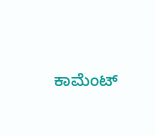ಕಾಮೆಂಟ್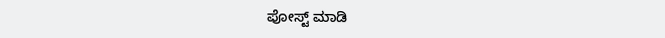ಪೋಸ್ಟ್ ಮಾಡಿ